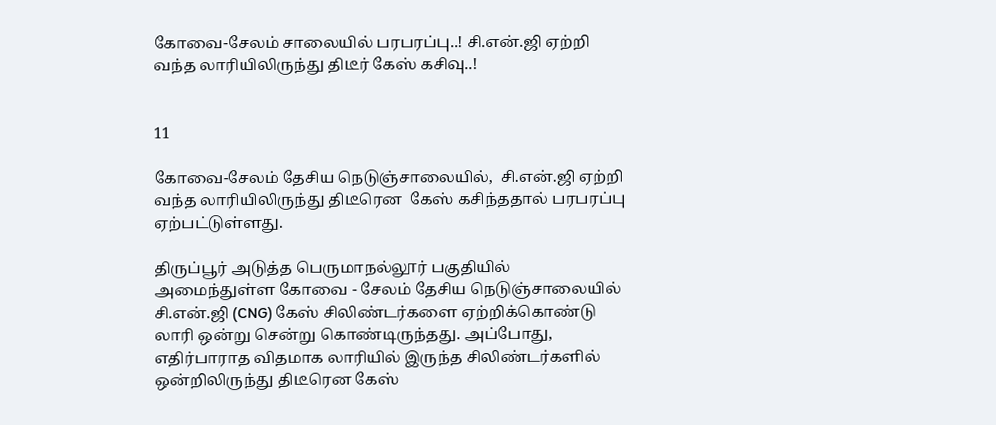கோவை-சேலம் சாலையில் பரபரப்பு..! சி.என்.ஜி ஏற்றி வந்த லாரியிலிருந்து திடீர் கேஸ் கசிவு..!


11

கோவை-சேலம் தேசிய நெடுஞ்சாலையில்,  சி.என்.ஜி ஏற்றி வந்த லாரியிலிருந்து திடீரென  கேஸ் கசிந்ததால் பரபரப்பு ஏற்பட்டுள்ளது.

திருப்பூர் அடுத்த பெருமாநல்லூர் பகுதியில் அமைந்துள்ள கோவை - சேலம் தேசிய நெடுஞ்சாலையில் சி.என்.ஜி (CNG) கேஸ் சிலிண்டர்களை ஏற்றிக்கொண்டு லாரி ஒன்று சென்று கொண்டிருந்தது. அப்போது, எதிர்பாராத விதமாக லாரியில் இருந்த சிலிண்டர்களில் ஒன்றிலிருந்து திடீரென கேஸ்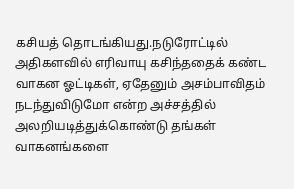கசியத் தொடங்கியது.நடுரோட்டில் அதிகளவில் எரிவாயு கசிந்ததைக் கண்ட வாகன ஓட்டிகள், ஏதேனும் அசம்பாவிதம் நடந்துவிடுமோ என்ற அச்சத்தில் அலறியடித்துக்கொண்டு தங்கள் வாகனங்களை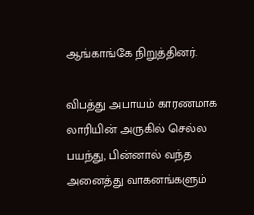ஆங்காங்கே நிறுத்தினர்.

விபத்து அபாயம் காரணமாக லாரியின் அருகில் செல்ல பயந்து, பின்னால் வந்த அனைத்து வாகனங்களும்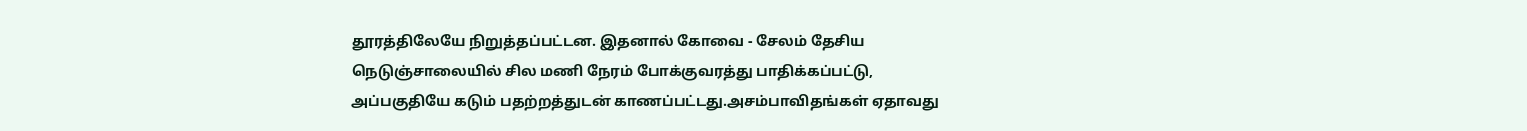தூரத்திலேயே நிறுத்தப்பட்டன. இதனால் கோவை - சேலம் தேசிய நெடுஞ்சாலையில் சில மணி நேரம் போக்குவரத்து பாதிக்கப்பட்டு, அப்பகுதியே கடும் பதற்றத்துடன் காணப்பட்டது.அசம்பாவிதங்கள் ஏதாவது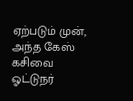ஏற்படும் முன், அந்த கேஸ் கசிவை ஓட்டுநர்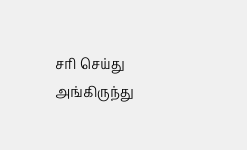சரி செய்து அங்கிருந்து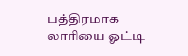பத்திரமாக லாரியை ஓட்டி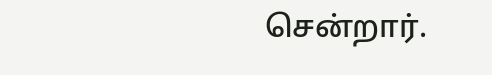சென்றார்.